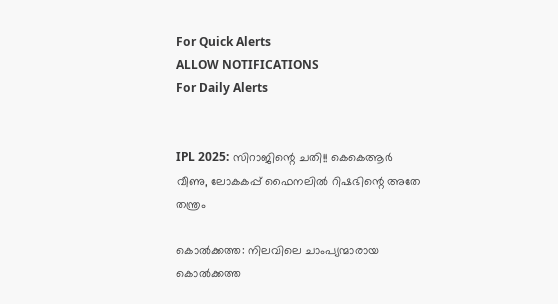For Quick Alerts
ALLOW NOTIFICATIONS
For Daily Alerts


IPL 2025: സിറാജിന്റെ ചതി!! കെകെആര്‍ വീണു, ലോകകപ്പ് ഫൈനലില്‍ റിഷഭിന്റെ അതേ തന്ത്രം

കൊല്‍ക്കത്ത: നിലവിലെ ചാംപ്യന്മാരായ കൊല്‍ക്കത്ത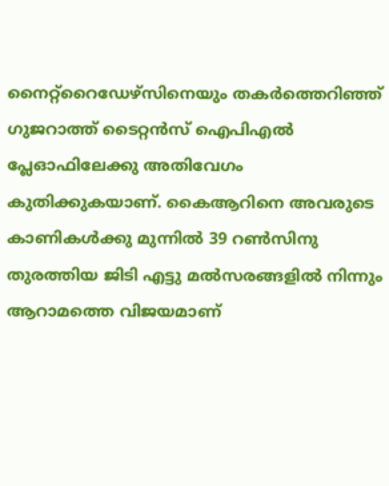നൈറ്റ്‌റൈഡേഴ്‌സിനെയും തകര്‍ത്തെറിഞ്ഞ് ഗുജറാത്ത് ടൈറ്റന്‍സ് ഐപിഎല്‍ പ്ലേഓഫിലേക്കു അതിവേഗം കുതിക്കുകയാണ്. കൈആറിനെ അവരുടെ കാണികള്‍ക്കു മുന്നില്‍ 39 റണ്‍സിനു തുരത്തിയ ജിടി എട്ടു മല്‍സരങ്ങളില്‍ നിന്നും ആറാമത്തെ വിജയമാണ്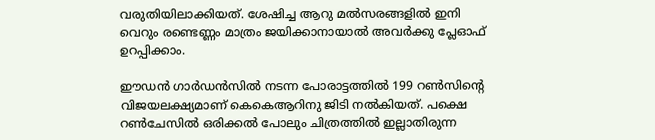വരുതിയിലാക്കിയത്. ശേഷിച്ച ആറു മല്‍സരങ്ങളില്‍ ഇനി വെറും രണ്ടെണ്ണം മാത്രം ജയിക്കാനായാല്‍ അവര്‍ക്കു പ്ലേഓഫ് ഉറപ്പിക്കാം.

ഈഡന്‍ ഗാര്‍ഡന്‍സില്‍ നടന്ന പോരാട്ടത്തില്‍ 199 റണ്‍സിന്റെ വിജയലക്ഷ്യമാണ് കെകെആറിനു ജിടി നല്‍കിയത്. പക്ഷെ റണ്‍ചേസില്‍ ഒരിക്കല്‍ പോലും ചിത്രത്തില്‍ ഇല്ലാതിരുന്ന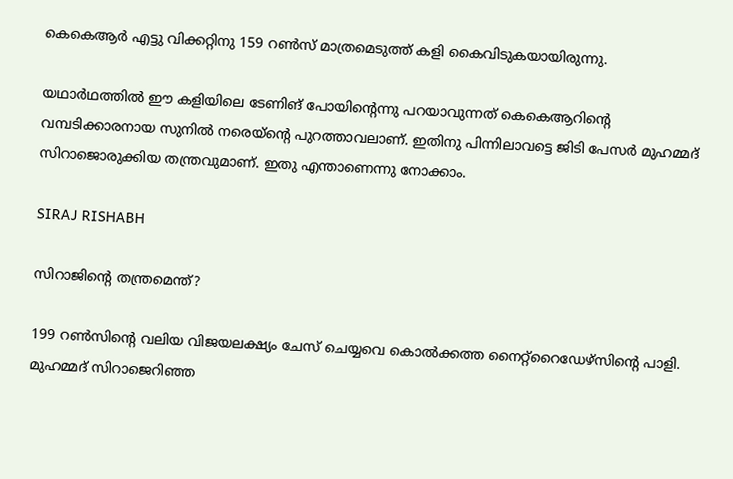കെകെആര്‍ എട്ടു വിക്കറ്റിനു 159 റണ്‍സ് മാത്രമെടുത്ത് കളി കൈവിടുകയായിരുന്നു.

യഥാര്‍ഥത്തില്‍ ഈ കളിയിലെ ടേണിങ് പോയിന്റെന്നു പറയാവുന്നത് കെകെആറിന്റെ വമ്പടിക്കാരനായ സുനില്‍ നരെയ്‌ന്റെ പുറത്താവലാണ്. ഇതിനു പിന്നിലാവട്ടെ ജിടി പേസര്‍ മുഹമ്മദ് സിറാജൊരുക്കിയ തന്ത്രവുമാണ്. ഇതു എന്താണെന്നു നോക്കാം.

SIRAJ RISHABH

സിറാജിന്റെ തന്ത്രമെന്ത്?

199 റണ്‍സിന്റെ വലിയ വിജയലക്ഷ്യം ചേസ് ചെയ്യവെ കൊല്‍ക്കത്ത നൈറ്റ്‌റൈഡേഴ്‌സിന്റെ പാളി. മുഹമ്മദ് സിറാജെറിഞ്ഞ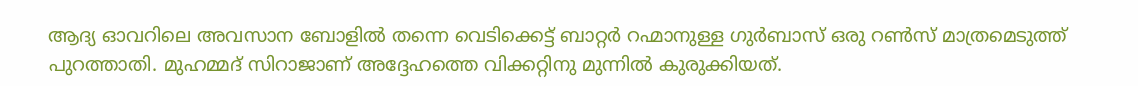ആദ്യ ഓവറിലെ അവസാന ബോളില്‍ തന്നെ വെടിക്കെട്ട് ബാറ്റര്‍ റഹ്മാനുള്ള ഗുര്‍ബാസ് ഒരു റണ്‍സ് മാത്രമെടുത്ത് പുറത്താതി. മുഹമ്മദ് സിറാജാണ് അദ്ദേഹത്തെ വിക്കറ്റിനു മുന്നില്‍ കുരുക്കിയത്.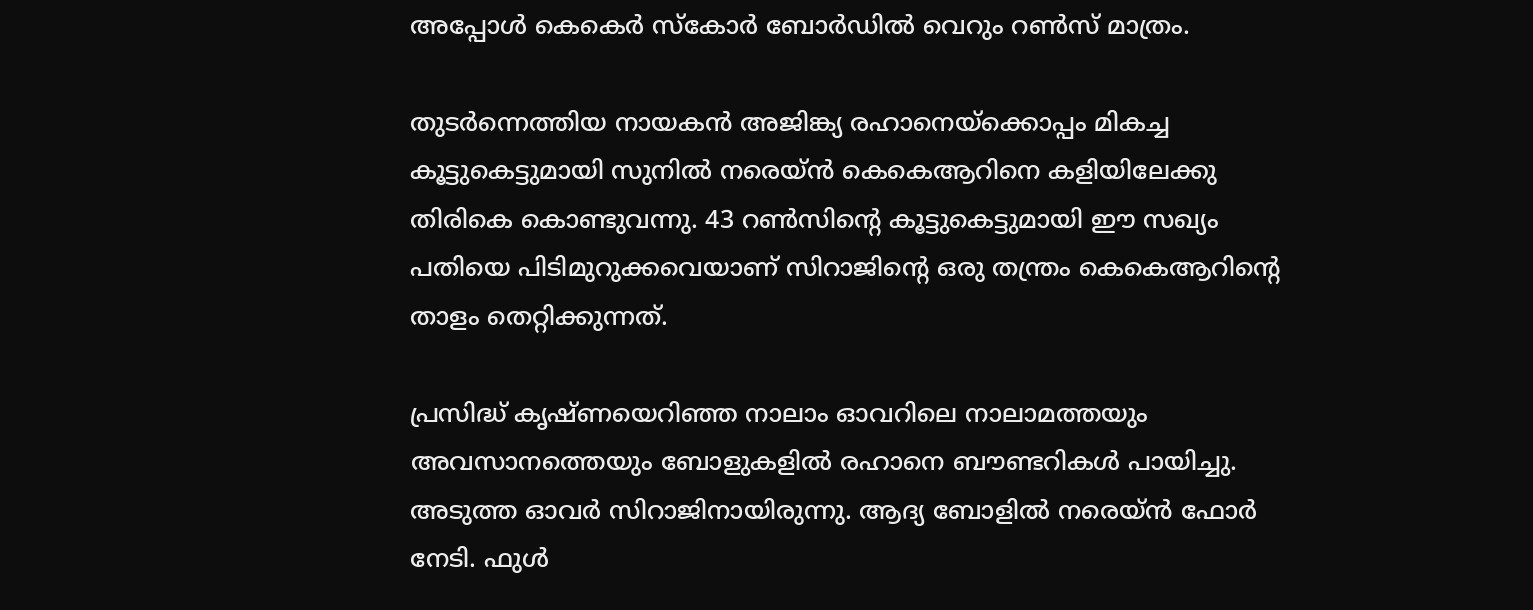അപ്പോള്‍ കെകെര്‍ സ്‌കോര്‍ ബോര്‍ഡില്‍ വെറും റണ്‍സ് മാത്രം.

തുടര്‍ന്നെത്തിയ നായകന്‍ അജിങ്ക്യ രഹാനെയ്‌ക്കൊപ്പം മികച്ച കൂട്ടുകെട്ടുമായി സുനില്‍ നരെയ്ന്‍ കെകെആറിനെ കളിയിലേക്കു തിരികെ കൊണ്ടുവന്നു. 43 റണ്‍സിന്റെ കൂട്ടുകെട്ടുമായി ഈ സഖ്യം പതിയെ പിടിമുറുക്കവെയാണ് സിറാജിന്റെ ഒരു തന്ത്രം കെകെആറിന്റെ താളം തെറ്റിക്കുന്നത്.

പ്രസിദ്ധ് കൃഷ്ണയെറിഞ്ഞ നാലാം ഓവറിലെ നാലാമത്തയും അവസാനത്തെയും ബോളുകളില്‍ രഹാനെ ബൗണ്ടറികള്‍ പായിച്ചു. അടുത്ത ഓവര്‍ സിറാജിനായിരുന്നു. ആദ്യ ബോളില്‍ നരെയ്ന്‍ ഫോര്‍ നേടി. ഫുള്‍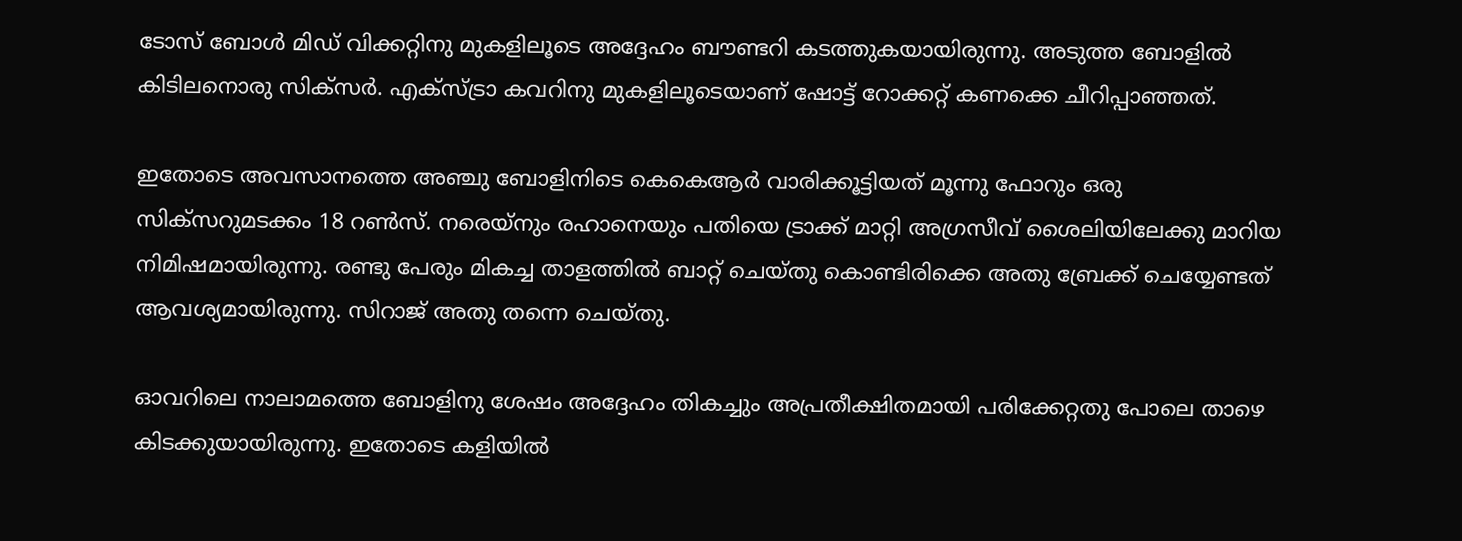ടോസ് ബോള്‍ മിഡ് വിക്കറ്റിനു മുകളിലൂടെ അദ്ദേഹം ബൗണ്ടറി കടത്തുകയായിരുന്നു. അടുത്ത ബോളില്‍ കിടിലനൊരു സിക്‌സര്‍. എക്‌സ്ട്രാ കവറിനു മുകളിലൂടെയാണ് ഷോട്ട് റോക്കറ്റ് കണക്കെ ചീറിപ്പാഞ്ഞത്.

ഇതോടെ അവസാനത്തെ അഞ്ചു ബോളിനിടെ കെകെആര്‍ വാരിക്കൂട്ടിയത് മൂന്നു ഫോറും ഒരു സിക്‌സറുമടക്കം 18 റണ്‍സ്. നരെയ്‌നും രഹാനെയും പതിയെ ട്രാക്ക് മാറ്റി അഗ്രസീവ് ശൈലിയിലേക്കു മാറിയ നിമിഷമായിരുന്നു. രണ്ടു പേരും മികച്ച താളത്തില്‍ ബാറ്റ് ചെയ്തു കൊണ്ടിരിക്കെ അതു ബ്രേക്ക് ചെയ്യേണ്ടത് ആവശ്യമായിരുന്നു. സിറാജ് അതു തന്നെ ചെയ്തു.

ഓവറിലെ നാലാമത്തെ ബോളിനു ശേഷം അദ്ദേഹം തികച്ചും അപ്രതീക്ഷിതമായി പരിക്കേറ്റതു പോലെ താഴെ കിടക്കുയായിരുന്നു. ഇതോടെ കളിയില്‍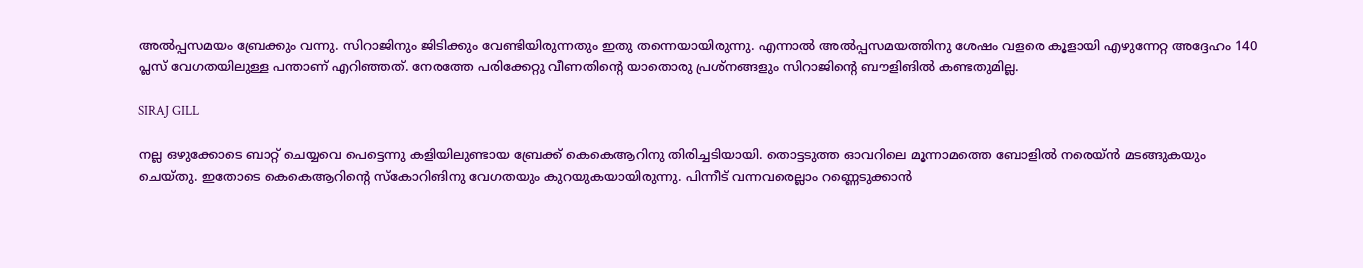അല്‍പ്പസമയം ബ്രേക്കും വന്നു. സിറാജിനും ജിടിക്കും വേണ്ടിയിരുന്നതും ഇതു തന്നെയായിരുന്നു. എന്നാല്‍ അല്‍പ്പസമയത്തിനു ശേഷം വളരെ കൂളായി എഴുന്നേറ്റ അദ്ദേഹം 140 പ്ലസ് വേഗതയിലുള്ള പന്താണ് എറിഞ്ഞത്. നേരത്തേ പരിക്കേറ്റു വീണതിന്റെ യാതൊരു പ്രശ്‌നങ്ങളും സിറാജിന്റെ ബൗളിങില്‍ കണ്ടതുമില്ല.

SIRAJ GILL

നല്ല ഒഴുക്കോടെ ബാറ്റ് ചെയ്യവെ പെട്ടെന്നു കളിയിലുണ്ടായ ബ്രേക്ക് കെകെആറിനു തിരിച്ചടിയായി. തൊട്ടടുത്ത ഓവറിലെ മൂന്നാമത്തെ ബോളില്‍ നരെയ്ന്‍ മടങ്ങുകയും ചെയ്തു. ഇതോടെ കെകെആറിന്റെ സ്‌കോറിങിനു വേഗതയും കുറയുകയായിരുന്നു. പിന്നീട് വന്നവരെല്ലാം റണ്ണെടുക്കാന്‍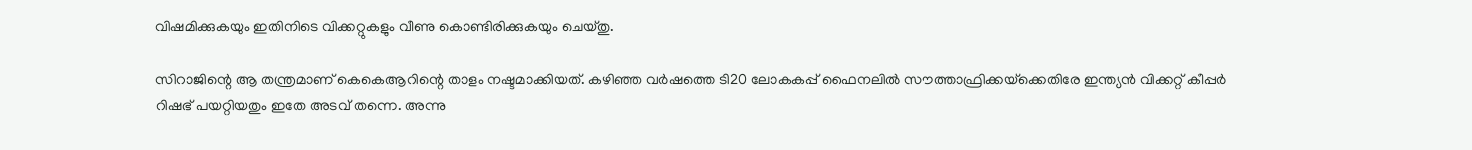വിഷമിക്കുകയും ഇതിനിടെ വിക്കറ്റുകളും വീണു കൊണ്ടിരിക്കുകയും ചെയ്തു.

സിറാജിന്റെ ആ തന്ത്രമാണ് കെകെആറിന്റെ താളം നഷ്ടമാക്കിയത്. കഴിഞ്ഞ വര്‍ഷത്തെ ടി20 ലോകകപ്പ് ഫൈനലില്‍ സൗത്താഫ്രിക്കയ്‌ക്കെതിരേ ഇന്ത്യന്‍ വിക്കറ്റ് കീപ്പര്‍ റിഷഭ് പയറ്റിയതും ഇതേ അടവ് തന്നെ. അന്നു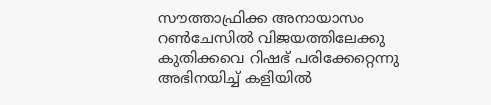സൗത്താഫ്രിക്ക അനായാസം റണ്‍ചേസില്‍ വിജയത്തിലേക്കു കുതിക്കവെ റിഷഭ് പരിക്കേറ്റെന്നു അഭിനയിച്ച് കളിയില്‍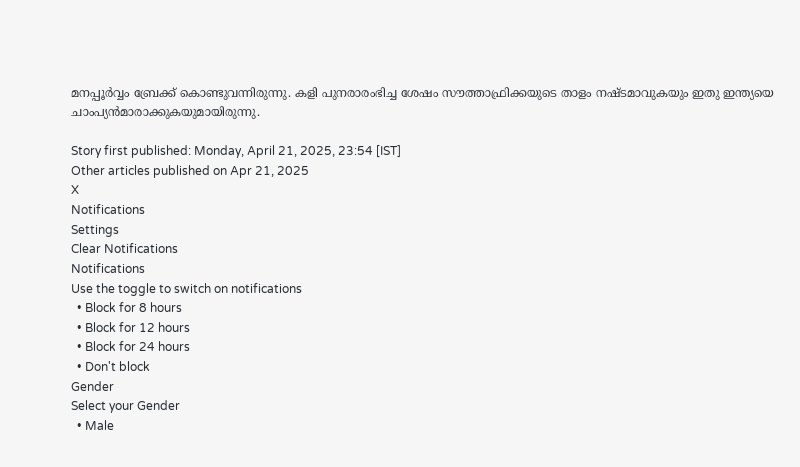മനപ്പൂര്‍വ്വം ബ്രേക്ക് കൊണ്ടുവന്നിരുന്നു. കളി പുനരാരംഭിച്ച ശേഷം സൗത്താഫ്രിക്കയുടെ താളം നഷ്ടമാവുകയും ഇതു ഇന്ത്യയെ ചാംപ്യന്‍മാരാക്കുകയുമായിരുന്നു.

Story first published: Monday, April 21, 2025, 23:54 [IST]
Other articles published on Apr 21, 2025
X
Notifications
Settings
Clear Notifications
Notifications
Use the toggle to switch on notifications
  • Block for 8 hours
  • Block for 12 hours
  • Block for 24 hours
  • Don't block
Gender
Select your Gender
  • Male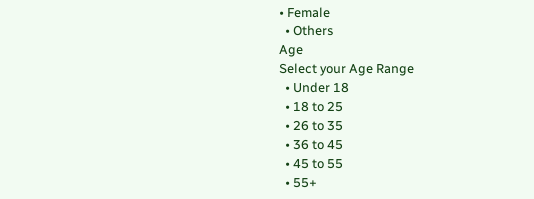• Female
  • Others
Age
Select your Age Range
  • Under 18
  • 18 to 25
  • 26 to 35
  • 36 to 45
  • 45 to 55
  • 55+